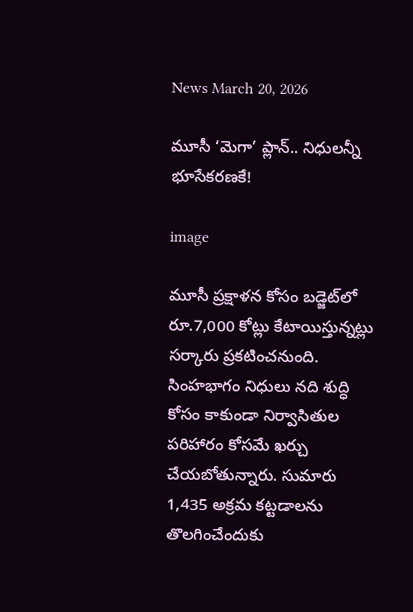News March 20, 2026

మూసీ ‘మెగా’ ప్లాన్.. నిధులన్నీ భూసేకరణకే!

image

మూసీ ప్రక్షాళన కోసం బడ్జెట్‌లో రూ.7,000 కోట్లు కేటాయిస్తున్నట్లు సర్కారు ప్రకటించనుంది. సింహభాగం నిధులు నది శుద్ధి కోసం కాకుండా నిర్వాసితుల పరిహారం కోసమే ఖర్చు చేయబోతున్నారు. సుమారు 1,435 అక్రమ కట్టడాలను తొలగించేందుకు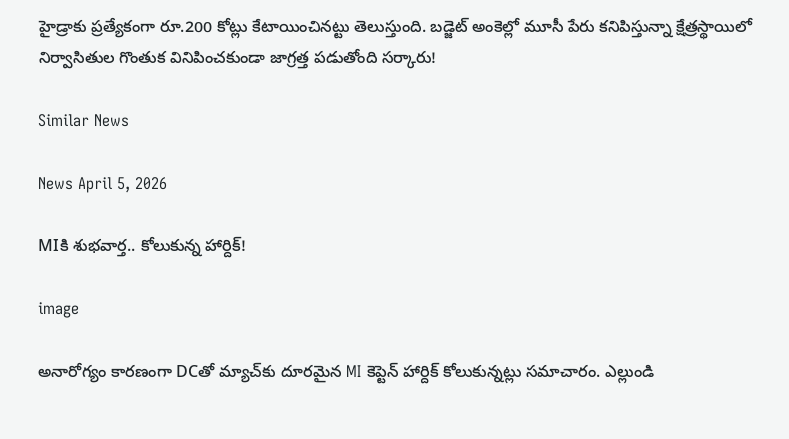హైడ్రాకు ప్రత్యేకంగా రూ.200 కోట్లు కేటాయించినట్టు తెలుస్తుంది. బడ్జెట్ అంకెల్లో మూసీ పేరు కనిపిస్తున్నా క్షేత్రస్థాయిలో నిర్వాసితుల గొంతుక వినిపించకుండా జాగ్రత్త పడుతోంది సర్కారు!

Similar News

News April 5, 2026

MIకి శుభవార్త.. కోలుకున్న హార్దిక్!

image

అనారోగ్యం కారణంగా DCతో మ్యాచ్‌కు దూరమైన MI కెప్టెన్ హార్దిక్ కోలుకున్నట్లు సమాచారం. ఎల్లుండి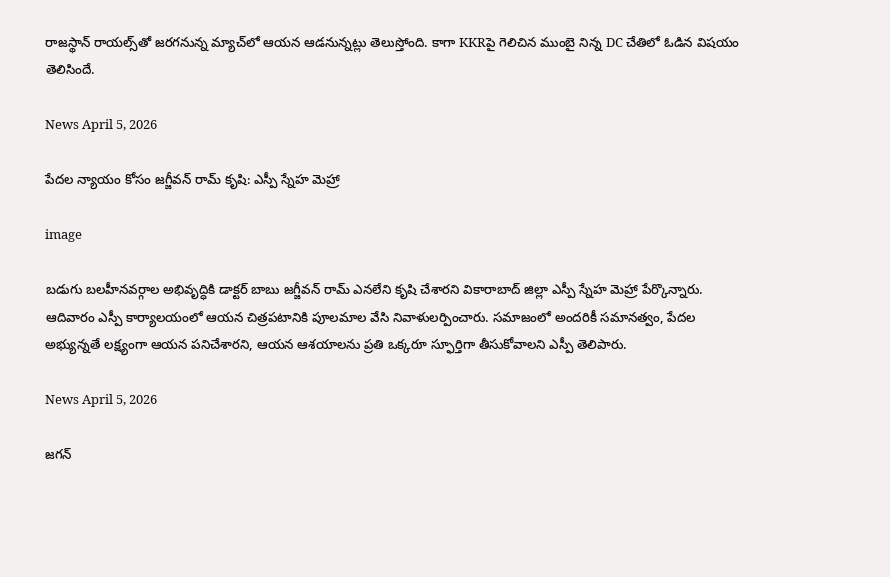రాజస్థాన్ రాయల్స్‌తో జరగనున్న మ్యాచ్‌లో ఆయన ఆడనున్నట్లు తెలుస్తోంది. కాగా KKRపై గెలిచిన ముంబై నిన్న DC చేతిలో ఓడిన విషయం తెలిసిందే.

News April 5, 2026

పేదల న్యాయం కోసం జగ్జీవన్ రామ్ కృషి: ఎస్పీ స్నేహ మెహ్రా

image

బడుగు బలహీనవర్గాల అభివృద్ధికి డాక్టర్ బాబు జగ్జీవన్ రామ్ ఎనలేని కృషి చేశారని వికారాబాద్ జిల్లా ఎస్పీ స్నేహ మెహ్రా పేర్కొన్నారు. ఆదివారం ఎస్పీ కార్యాలయంలో ఆయన చిత్రపటానికి పూలమాల వేసి నివాళులర్పించారు. సమాజంలో అందరికీ సమానత్వం, పేదల అభ్యున్నతే లక్ష్యంగా ఆయన పనిచేశారని, ఆయన ఆశయాలను ప్రతి ఒక్కరూ స్ఫూర్తిగా తీసుకోవాలని ఎస్పీ తెలిపారు.

News April 5, 2026

జగన్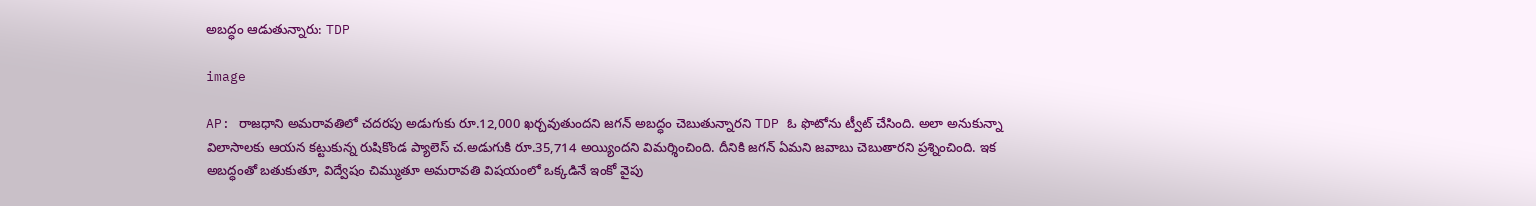అబద్ధం ఆడుతున్నారు: TDP

image

AP: రాజధాని అమరావతిలో చదరపు అడుగుకు రూ.12,000 ఖర్చవుతుందని జగన్ అబద్ధం చెబుతున్నారని TDP ఓ ఫొటోను ట్వీట్ చేసింది. అలా అనుకున్నా విలాసాలకు ఆయన కట్టుకున్న రుషికొండ ప్యాలెస్ చ.అడుగుకి రూ.35,714 అయ్యిందని విమర్శించింది. దీనికి జగన్ ఏమని జవాబు చెబుతారని ప్రశ్నించింది. ఇక అబద్ధంతో బతుకుతూ, విద్వేషం చిమ్ముతూ అమరావతి విషయంలో ఒక్కడినే ఇంకో వైపు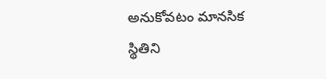అనుకోవటం మానసిక స్థితిని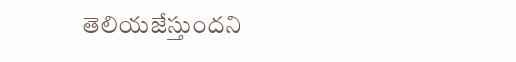తెలియజేస్తుందని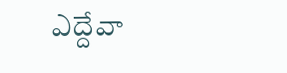ఎద్దేవా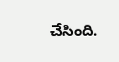చేసింది.